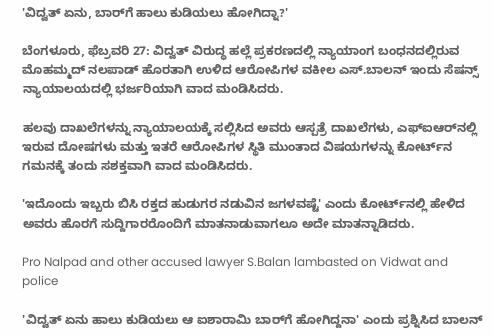'ವಿದ್ವತ್ ಏನು, ಬಾರ್‌ಗೆ ಹಾಲು ಕುಡಿಯಲು ಹೋಗಿದ್ನಾ?'

ಬೆಂಗಳೂರು, ಫೆಬ್ರವರಿ 27: ವಿದ್ವತ್ ವಿರುದ್ಧ ಹಲ್ಲೆ ಪ್ರಕರಣದಲ್ಲಿ ನ್ಯಾಯಾಂಗ ಬಂಧನದಲ್ಲಿರುವ ಮೊಹಮ್ಮದ್ ನಲಪಾಡ್‌ ಹೊರತಾಗಿ ಉಳಿದ ಆರೋಪಿಗಳ ವಕೀಲ ಎಸ್.ಬಾಲನ್ ಇಂದು ಸೆಷನ್ಸ್‌ ನ್ಯಾಯಾಲಯದಲ್ಲಿ ಭರ್ಜರಿಯಾಗಿ ವಾದ ಮಂಡಿಸಿದರು.

ಹಲವು ದಾಖಲೆಗಳನ್ನು ನ್ಯಾಯಾಲಯಕ್ಕೆ ಸಲ್ಲಿಸಿದ ಅವರು ಆಸ್ಪತ್ರೆ ದಾಖಲೆಗಳು, ಎಫ್‌ಐಆರ್‌ನಲ್ಲಿ ಇರುವ ದೋಷಗಳು ಮತ್ತು ಇತರೆ ಆರೋಪಿಗಳ ಸ್ಥಿತಿ ಮುಂತಾದ ವಿಷಯಗಳನ್ನು ಕೋರ್ಟ್‌ನ ಗಮನಕ್ಕೆ ತಂದು ಸಶಕ್ತವಾಗಿ ವಾದ ಮಂಡಿಸಿದರು.

'ಇದೊಂದು ಇಬ್ಬರು ಬಿಸಿ ರಕ್ತದ ಹುಡುಗರ ನಡುವಿನ ಜಗಳವಷ್ಟೆ' ಎಂದು ಕೋರ್ಟ್‌ನಲ್ಲಿ ಹೇಳಿದ ಅವರು ಹೊರಗೆ ಸುದ್ದಿಗಾರರೊಂದಿಗೆ ಮಾತನಾಡುವಾಗಲೂ ಅದೇ ಮಾತನ್ನಾಡಿದರು.

Pro Nalpad and other accused lawyer S.Balan lambasted on Vidwat and police

'ವಿದ್ವತ್‌ ಏನು ಹಾಲು ಕುಡಿಯಲು ಆ ಐಶಾರಾಮಿ ಬಾರ್‌ಗೆ ಹೋಗಿದ್ದನಾ' ಎಂದು ಪ್ರಶ್ನಿಸಿದ ಬಾಲನ್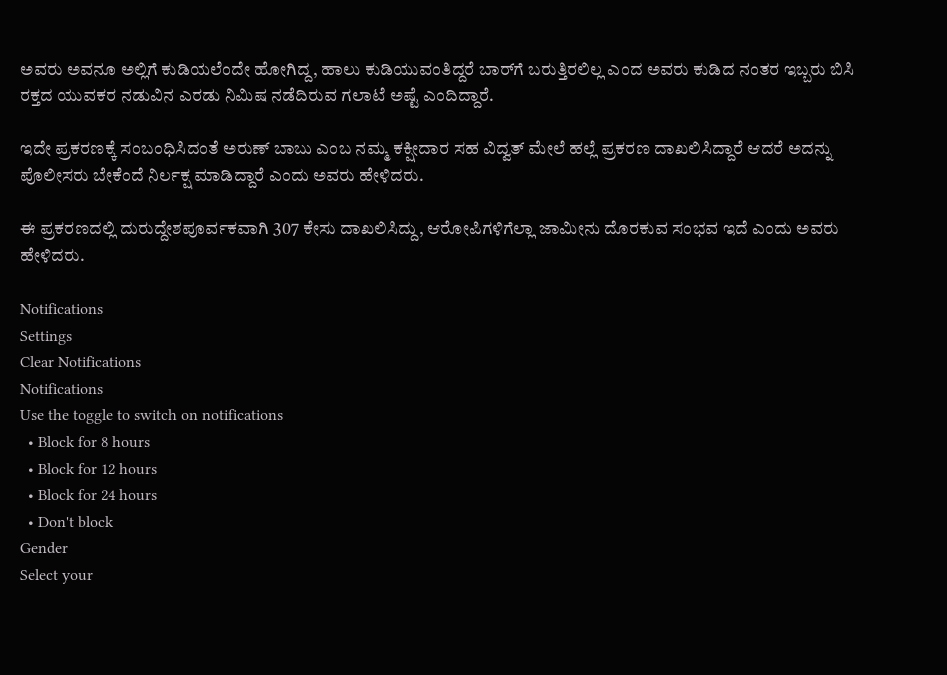ಅವರು ಅವನೂ ಅಲ್ಲಿಗೆ ಕುಡಿಯಲೆಂದೇ ಹೋಗಿದ್ದ, ಹಾಲು ಕುಡಿಯುವಂತಿದ್ದರೆ ಬಾರ್‌ಗೆ ಬರುತ್ತಿರಲಿಲ್ಲ ಎಂದ ಅವರು ಕುಡಿದ ನಂತರ ಇಬ್ಬರು ಬಿಸಿ ರಕ್ತದ ಯುವಕರ ನಡುವಿನ ಎರಡು ನಿಮಿಷ ನಡೆದಿರುವ ಗಲಾಟೆ ಅಷ್ಟೆ ಎಂದಿದ್ದಾರೆ.

ಇದೇ ಪ್ರಕರಣಕ್ಕೆ ಸಂಬಂಧಿಸಿದಂತೆ ಅರುಣ್ ಬಾಬು ಎಂಬ ನಮ್ಮ ಕಕ್ಷೀದಾರ ಸಹ ವಿದ್ವತ್ ಮೇಲೆ ಹಲ್ಲೆ ಪ್ರಕರಣ ದಾಖಲಿಸಿದ್ದಾರೆ ಆದರೆ ಅದನ್ನು ಪೊಲೀಸರು ಬೇಕೆಂದೆ ನಿರ್ಲಕ್ಷ ಮಾಡಿದ್ದಾರೆ ಎಂದು ಅವರು ಹೇಳಿದರು.

ಈ ಪ್ರಕರಣದಲ್ಲಿ ದುರುದ್ದೇಶಪೂರ್ವಕವಾಗಿ 307 ಕೇಸು ದಾಖಲಿಸಿದ್ದು, ಆರೋಪಿಗಳಿಗೆಲ್ಲಾ ಜಾಮೀನು ದೊರಕುವ ಸಂಭವ ಇದೆ ಎಂದು ಅವರು ಹೇಳಿದರು.

Notifications
Settings
Clear Notifications
Notifications
Use the toggle to switch on notifications
  • Block for 8 hours
  • Block for 12 hours
  • Block for 24 hours
  • Don't block
Gender
Select your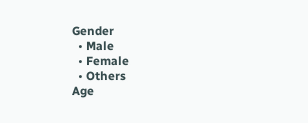Gender
  • Male
  • Female
  • Others
Age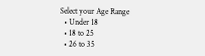Select your Age Range
  • Under 18
  • 18 to 25
  • 26 to 35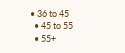• 36 to 45
  • 45 to 55
  • 55+